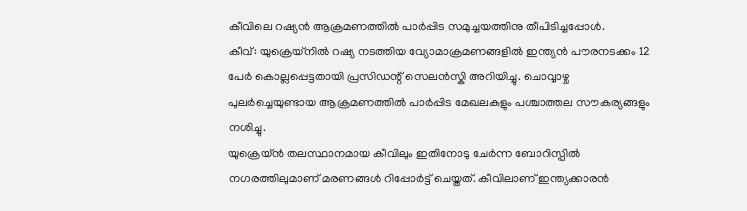കീവിലെ റഷ്യൻ ആക്രമണത്തിൽ പാർപ്പിട സമുച്ചയത്തിനു തീപിടിച്ചപ്പോൾ.
കീവ്: യുക്രെയ്നിൽ റഷ്യ നടത്തിയ വ്യോമാക്രമണങ്ങളിൽ ഇന്ത്യൻ പൗരനടക്കം 12 പേർ കൊല്ലപ്പെട്ടതായി പ്രസിഡന്റ് സെലൻസ്കി അറിയിച്ചു. ചൊവ്വാഴ്ച പുലർച്ചെയുണ്ടായ ആക്രമണത്തിൽ പാർപ്പിട മേഖലകളും പശ്ചാത്തല സൗകര്യങ്ങളും നശിച്ചു.
യുക്രെയ്ൻ തലസ്ഥാനമായ കീവിലും ഇതിനോടു ചേർന്ന ബോറിസ്പിൽ നഗരത്തിലുമാണ് മരണങ്ങൾ റിപ്പോർട്ട് ചെയ്തത്. കീവിലാണ് ഇന്ത്യക്കാരൻ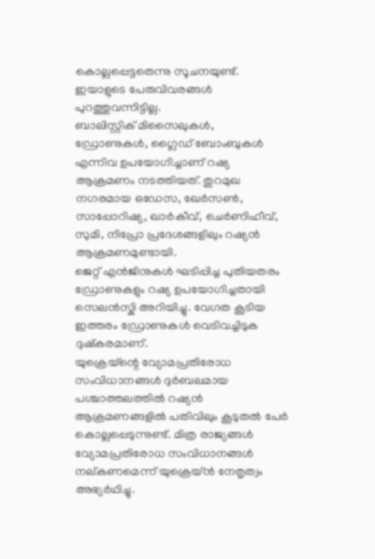കൊല്ലപ്പെട്ടതെന്നു സൂചനയുണ്ട്. ഇയാളുടെ പേരുവിവരങ്ങൾ പുറത്തുവന്നിട്ടില്ല.
ബാലിസ്റ്റിക് മിസൈലുകൾ, ഡ്രോണുകൾ, ഗ്ലൈഡ് ബോംബുകൾ എന്നിവ ഉപയോഗിച്ചാണ് റഷ്യ ആക്രമണം നടത്തിയത്. തുറമുഖ നഗരമായ ഒഡേസ, ഖേർസൺ, സാപ്പോറിഷ്യ, ഖാർകീവ്, ചെർണിഹീവ്, സുമി, നിപ്രോ പ്രദേശങ്ങളിലും റഷ്യൻ ആക്രമണമുണ്ടായി.
ജെറ്റ് എൻജിനുകൾ ഘടിപ്പിച്ച പുതിയതരം ഡ്രോണുകളും റഷ്യ ഉപയോഗിച്ചതായി സെലൻസ്കി അറിയിച്ചു. വേഗത കൂടിയ ഇത്തരം ഡ്രോണുകൾ വെടിവച്ചിടുക ദുഷ്കരമാണ്.
യുക്രെയ്ന്റെ വ്യോമപ്രതിരോധ സംവിധാനങ്ങൾ ദുർബലമായ പശ്ചാത്തലത്തിൽ റഷ്യൻ ആക്രമണങ്ങളിൽ പതിവിലും കൂടുതൽ പേർ കൊല്ലപ്പെടുന്നുണ്ട്. മിത്ര രാജ്യങ്ങൾ വ്യോമപ്രതിരോധ സംവിധാനങ്ങൾ നല്കണമെന്ന് യുക്രെയ്ൻ നേതൃത്വം അഭ്യർഥിച്ചു.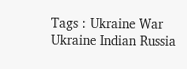Tags : Ukraine War Ukraine Indian Russia